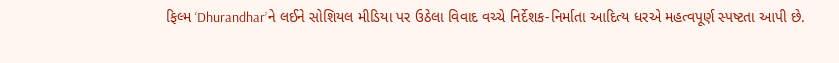ફિલ્મ ‘Dhurandhar’ને લઈને સોશિયલ મીડિયા પર ઉઠેલા વિવાદ વચ્ચે નિર્દેશક-નિર્માતા આદિત્ય ધરએ મહત્વપૂર્ણ સ્પષ્ટતા આપી છે.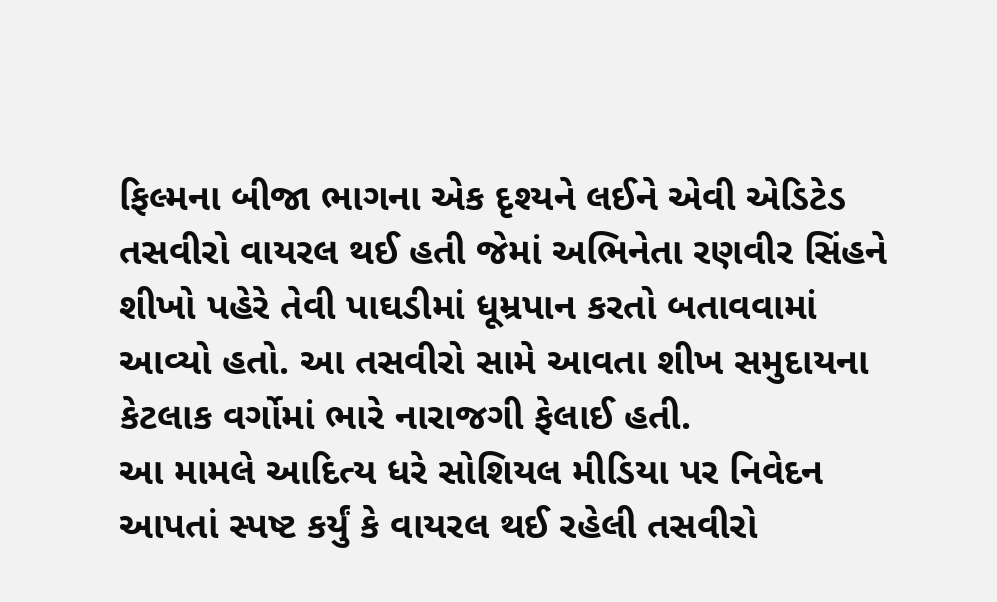ફિલ્મના બીજા ભાગના એક દૃશ્યને લઈને એવી એડિટેડ તસવીરો વાયરલ થઈ હતી જેમાં અભિનેતા રણવીર સિંહને શીખો પહેરે તેવી પાઘડીમાં ધૂમ્રપાન કરતો બતાવવામાં આવ્યો હતો. આ તસવીરો સામે આવતા શીખ સમુદાયના કેટલાક વર્ગોમાં ભારે નારાજગી ફેલાઈ હતી.
આ મામલે આદિત્ય ધરે સોશિયલ મીડિયા પર નિવેદન આપતાં સ્પષ્ટ કર્યું કે વાયરલ થઈ રહેલી તસવીરો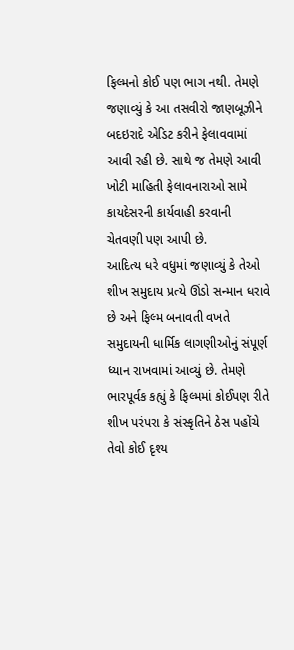ફિલ્મનો કોઈ પણ ભાગ નથી. તેમણે જણાવ્યું કે આ તસવીરો જાણબૂઝીને બદઇરાદે એડિટ કરીને ફેલાવવામાં આવી રહી છે. સાથે જ તેમણે આવી ખોટી માહિતી ફેલાવનારાઓ સામે કાયદેસરની કાર્યવાહી કરવાની ચેતવણી પણ આપી છે.
આદિત્ય ધરે વધુમાં જણાવ્યું કે તેઓ શીખ સમુદાય પ્રત્યે ઊંડો સન્માન ધરાવે છે અને ફિલ્મ બનાવતી વખતે સમુદાયની ધાર્મિક લાગણીઓનું સંપૂર્ણ ધ્યાન રાખવામાં આવ્યું છે. તેમણે ભારપૂર્વક કહ્યું કે ફિલ્મમાં કોઈપણ રીતે શીખ પરંપરા કે સંસ્કૃતિને ઠેસ પહોંચે તેવો કોઈ દૃશ્ય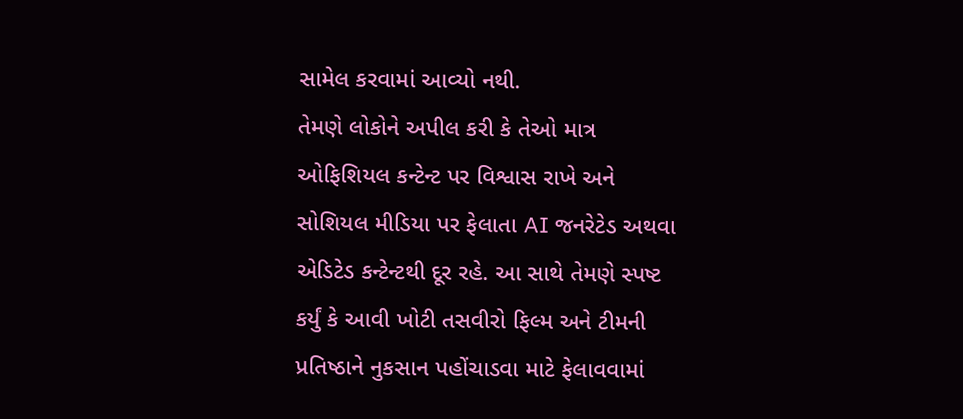સામેલ કરવામાં આવ્યો નથી.
તેમણે લોકોને અપીલ કરી કે તેઓ માત્ર ઓફિશિયલ કન્ટેન્ટ પર વિશ્વાસ રાખે અને સોશિયલ મીડિયા પર ફેલાતા AI જનરેટેડ અથવા એડિટેડ કન્ટેન્ટથી દૂર રહે. આ સાથે તેમણે સ્પષ્ટ કર્યું કે આવી ખોટી તસવીરો ફિલ્મ અને ટીમની પ્રતિષ્ઠાને નુકસાન પહોંચાડવા માટે ફેલાવવામાં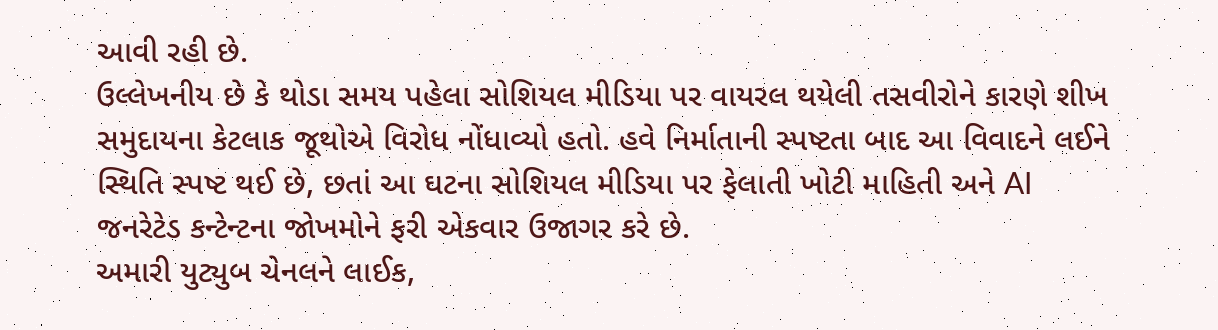આવી રહી છે.
ઉલ્લેખનીય છે કે થોડા સમય પહેલા સોશિયલ મીડિયા પર વાયરલ થયેલી તસવીરોને કારણે શીખ સમુદાયના કેટલાક જૂથોએ વિરોધ નોંધાવ્યો હતો. હવે નિર્માતાની સ્પષ્ટતા બાદ આ વિવાદને લઈને સ્થિતિ સ્પષ્ટ થઈ છે, છતાં આ ઘટના સોશિયલ મીડિયા પર ફેલાતી ખોટી માહિતી અને AI જનરેટેડ કન્ટેન્ટના જોખમોને ફરી એકવાર ઉજાગર કરે છે.
અમારી યુટ્યુબ ચેનલને લાઈક,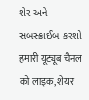શેર અને સબસ્ક્રાઈબ કરશો
हमारी यूट्यूब चैनल को लाइक, शेयर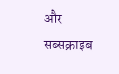और सब्सक्राइब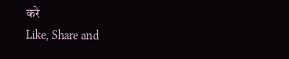करे
Like, Share and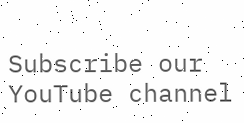Subscribe our YouTube channel